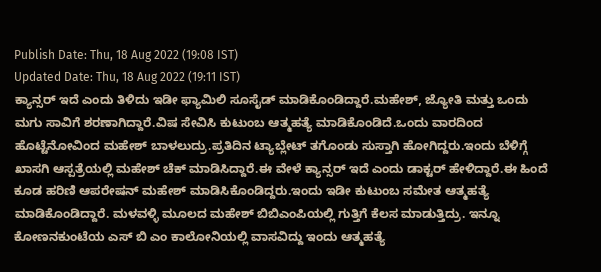Publish Date: Thu, 18 Aug 2022 (19:08 IST)
Updated Date: Thu, 18 Aug 2022 (19:11 IST)
ಕ್ಯಾನ್ಸರ್ ಇದೆ ಎಂದು ತಿಳಿದು ಇಡೀ ಫ್ಯಾಮಿಲಿ ಸೂಸೈಡ್ ಮಾಡಿಕೊಂಡಿದ್ದಾರೆ.ಮಹೇಶ್, ಜ್ಯೋತಿ ಮತ್ತು ಒಂದು ಮಗು ಸಾವಿಗೆ ಶರಣಾಗಿದ್ದಾರೆ.ವಿಷ ಸೇವಿಸಿ ಕುಟುಂಬ ಆತ್ಮಹತ್ಯೆ ಮಾಡಿಕೊಂಡಿದೆ.ಒಂದು ವಾರದಿಂದ ಹೊಟ್ಟೆನೋವಿಂದ ಮಹೇಶ್ ಬಾಳಲುದ್ರು.ಪ್ರತಿದಿನ ಟ್ಯಾಬ್ಲೇಟ್ ತಗೊಂಡು ಸುಸ್ತಾಗಿ ಹೋಗಿದ್ದರು.ಇಂದು ಬೆಳಿಗ್ಗೆ ಖಾಸಗಿ ಆಸ್ಪತ್ರೆಯಲ್ಲಿ ಮಹೇಶ್ ಚೆಕ್ ಮಾಡಿಸಿದ್ದಾರೆ.ಈ ವೇಳೆ ಕ್ಯಾನ್ಸರ್ ಇದೆ ಎಂದು ಡಾಕ್ಟರ್ ಹೇಳಿದ್ದಾರೆ.ಈ ಹಿಂದೆ ಕೂಡ ಹರಿಣಿ ಆಪರೇಷನ್ ಮಹೇಶ್ ಮಾಡಿಸಿಕೊಂಡಿದ್ದರು.ಇಂದು ಇಡೀ ಕುಟುಂಬ ಸಮೇತ ಆತ್ಮಹತ್ಯೆ ಮಾಡಿಕೊಂಡಿದ್ದಾರೆ. ಮಳವಳ್ಳಿ ಮೂಲದ ಮಹೇಶ್ ಬಿಬಿಎಂಪಿಯಲ್ಲಿ ಗುತ್ತಿಗೆ ಕೆಲಸ ಮಾಡುತ್ತಿದ್ರು. ಇನ್ನೂ ಕೋಣನಕುಂಟೆಯ ಎಸ್ ಬಿ ಎಂ ಕಾಲೋನಿಯಲ್ಲಿ ವಾಸವಿದ್ದು ಇಂದು ಆತ್ಮಹತ್ಯೆ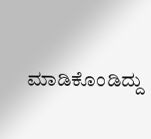ಮಾಡಿಕೊಂಡಿದ್ದು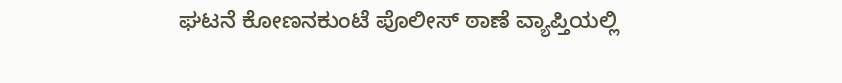ಘಟನೆ ಕೋಣನಕುಂಟೆ ಪೊಲೀಸ್ ಠಾಣೆ ವ್ಯಾಪ್ತಿಯಲ್ಲಿ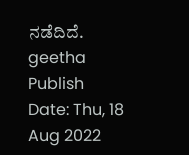ನಡೆದಿದೆ.
geetha
Publish Date: Thu, 18 Aug 2022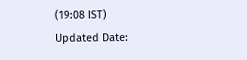(19:08 IST)
Updated Date: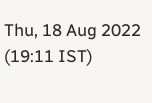Thu, 18 Aug 2022 (19:11 IST)